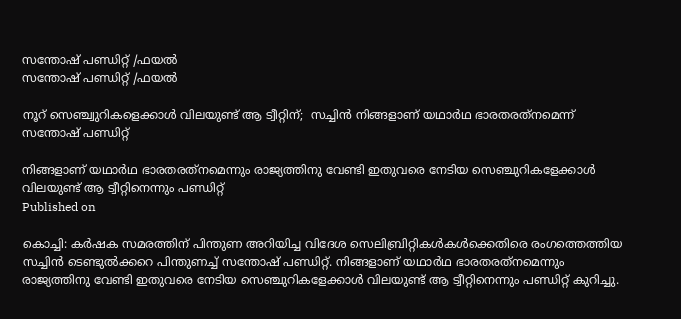സന്തോഷ് പണ്ഡിറ്റ് /ഫയല്‍
സന്തോഷ് പണ്ഡിറ്റ് /ഫയല്‍

നൂറ് സെഞ്ച്വുറികളെക്കാള്‍ വിലയുണ്ട് ആ ട്വീറ്റിന്;  സച്ചിന്‍ നിങ്ങളാണ് യഥാര്‍ഥ ഭാരതരത്‌നമെന്ന് സന്തോഷ് പണ്ഡിറ്റ്

നിങ്ങളാണ് യഥാര്‍ഥ ഭാരതരത്‌നമെന്നും രാജ്യത്തിനു വേണ്ടി ഇതുവരെ നേടിയ സെഞ്ചുറികളേക്കാള്‍ വിലയുണ്ട്‌ ആ ട്വീറ്റിനെന്നും പണ്ഡിറ്റ്
Published on

കൊച്ചി: കര്‍ഷക സമരത്തിന് പിന്തുണ അറിയിച്ച വിദേശ സെലിബ്രിറ്റികള്‍കള്‍ക്കെതിരെ രംഗത്തെത്തിയ സച്ചിന്‍ ടെണ്ടുല്‍ക്കറെ പിന്തുണച്ച് സന്തോഷ് പണ്ഡിറ്റ്. നിങ്ങളാണ് യഥാര്‍ഥ ഭാരതരത്‌നമെന്നും രാജ്യത്തിനു വേണ്ടി ഇതുവരെ നേടിയ സെഞ്ചുറികളേക്കാള്‍ വിലയുണ്ട്‌ ആ ട്വീറ്റിനെന്നും പണ്ഡിറ്റ് കുറിച്ചു.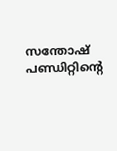സന്തോഷ് പണ്ഡിറ്റിന്റെ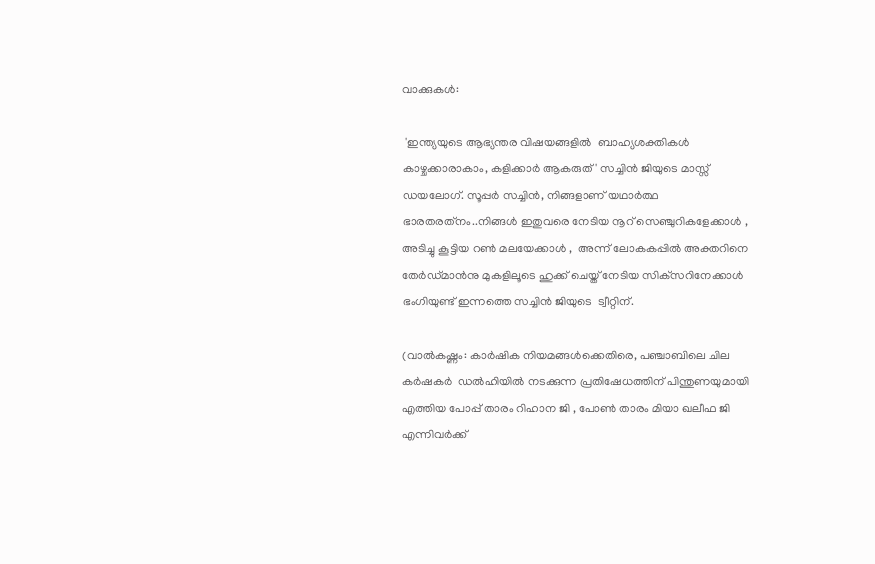വാക്കുകള്‍:

 'ഇന്ത്യയുടെ ആഭ്യന്തര വിഷയങ്ങളില്‍  ബാഹ്യശക്തികള്‍ കാഴ്ചക്കാരാകാം, കളിക്കാര്‍ ആകരുത് ' സച്ചിന്‍ ജിയുടെ മാസ്സ് ഡയലോഗ്. സൂപ്പര്‍ സച്ചിന്‍, നിങ്ങളാണ് യഥാര്‍ത്ഥ ഭാരതരത്‌നം..നിങ്ങള്‍ ഇതുവരെ നേടിയ നൂറ് സെഞ്ചുറികളേക്കാള്‍ , അടിച്ചു കൂട്ടിയ റണ്‍ മലയേക്കാള്‍ ,  അന്ന് ലോകകപ്പില്‍ അക്തറിനെ തേര്‍ഡ്മാന്‍നു മുകളിലൂടെ ഹുക്ക് ചെയ്ത് നേടിയ സിക്‌സറിനേക്കാള്‍ ഭംഗിയുണ്ട് ഇന്നത്തെ സച്ചിന്‍ ജിയുടെ  ട്വീറ്റിന്.

(വാല്‍കഷ്ണം: കാര്‍ഷിക നിയമങ്ങള്‍ക്കെതിരെ, പഞ്ചാബിലെ ചില കര്‍ഷകര്‍  ഡല്‍ഹിയില്‍ നടക്കുന്ന പ്രതിഷേധത്തിന് പിന്തുണയുമായി എത്തിയ പോപ്പ് താരം റിഹാന ജി , പോണ്‍ താരം മിയാ ഖലീഫ ജി എന്നിവര്‍ക്ക്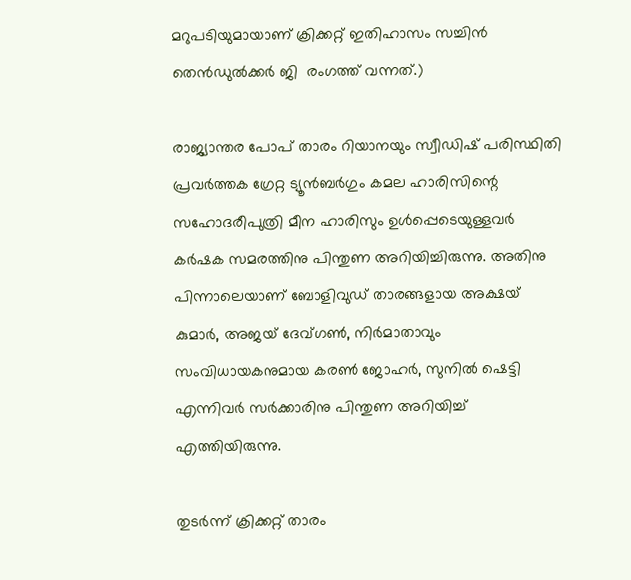മറുപടിയുമായാണ് ക്രിക്കറ്റ് ഇതിഹാസം സച്ചിന്‍ തെന്‍ഡുല്‍ക്കര്‍ ജി  രംഗത്ത് വന്നത്.)

രാജ്യാന്തര പോപ് താരം റിയാനയും സ്വീഡിഷ് പരിസ്ഥിതി പ്രവര്‍ത്തക ഗ്രേറ്റ ട്യൂന്‍ബര്‍ഗും കമല ഹാരിസിന്റെ സഹോദരീപുത്രി മീന ഹാരിസും ഉള്‍പ്പെടെയുള്ളവര്‍ കര്‍ഷക സമരത്തിനു പിന്തുണ അറിയിച്ചിരുന്നു. അതിനു പിന്നാലെയാണ് ബോളിവുഡ് താരങ്ങളായ അക്ഷയ് കുമാര്‍, അജയ് ദേവ്ഗണ്‍, നിര്‍മാതാവും സംവിധായകനുമായ കരണ്‍ ജോഹര്‍, സുനില്‍ ഷെട്ടി എന്നിവര്‍ സര്‍ക്കാരിനു പിന്തുണ അറിയിച്ച് എത്തിയിരുന്നു.

തുടര്‍ന്ന് ക്രിക്കറ്റ് താരം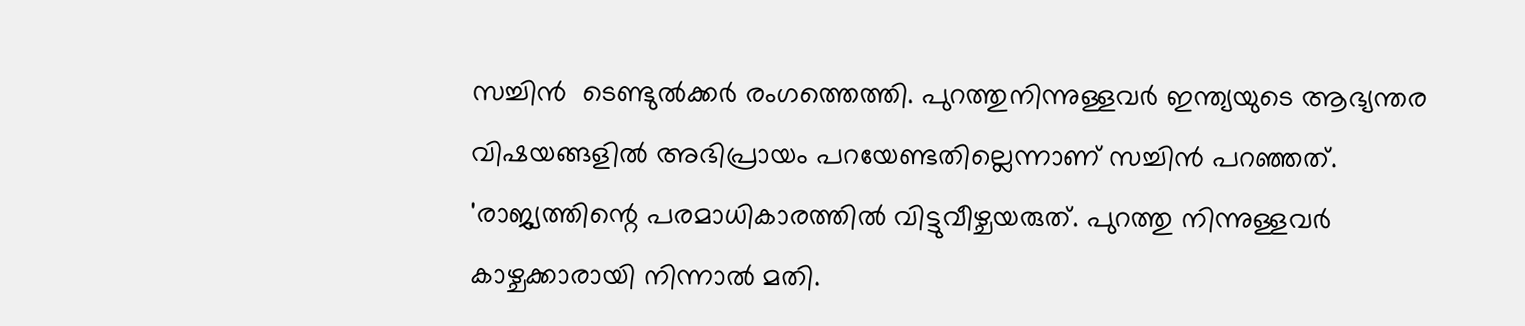സച്ചിന്‍  ടെണ്ടുല്‍ക്കര്‍ രംഗത്തെത്തി. പുറത്തുനിന്നുള്ളവര്‍ ഇന്ത്യയുടെ ആഭ്യന്തര വിഷയങ്ങളില്‍ അഭിപ്രായം പറയേണ്ടതില്ലെന്നാണ് സച്ചിന്‍ പറഞ്ഞത്. 'രാജ്യത്തിന്റെ പരമാധികാരത്തില്‍ വിട്ടുവീഴ്ചയരുത്. പുറത്തു നിന്നുള്ളവര്‍ കാഴ്ചക്കാരായി നിന്നാല്‍ മതി.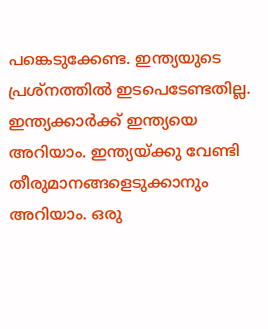പങ്കെടുക്കേണ്ട. ഇന്ത്യയുടെ പ്രശ്‌നത്തില്‍ ഇടപെടേണ്ടതില്ല. ഇന്ത്യക്കാര്‍ക്ക് ഇന്ത്യയെ അറിയാം. ഇന്ത്യയ്ക്കു വേണ്ടി തീരുമാനങ്ങളെടുക്കാനും അറിയാം. ഒരു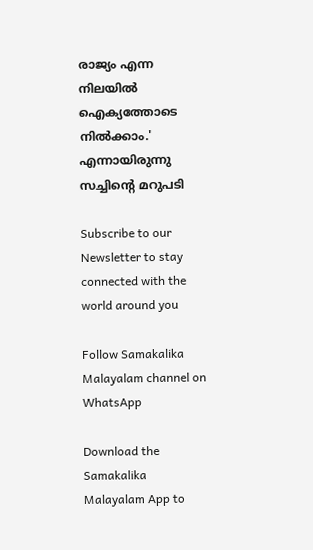രാജ്യം എന്ന നിലയില്‍ ഐക്യത്തോടെ നില്‍ക്കാം.' എന്നായിരുന്നു സച്ചിന്റെ മറുപടി

Subscribe to our Newsletter to stay connected with the world around you

Follow Samakalika Malayalam channel on WhatsApp

Download the Samakalika Malayalam App to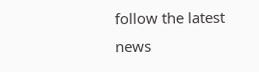follow the latest news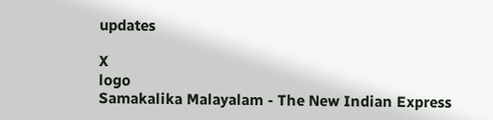updates

X
logo
Samakalika Malayalam - The New Indian Express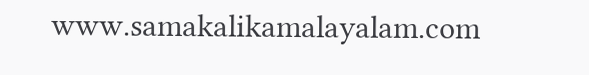www.samakalikamalayalam.com